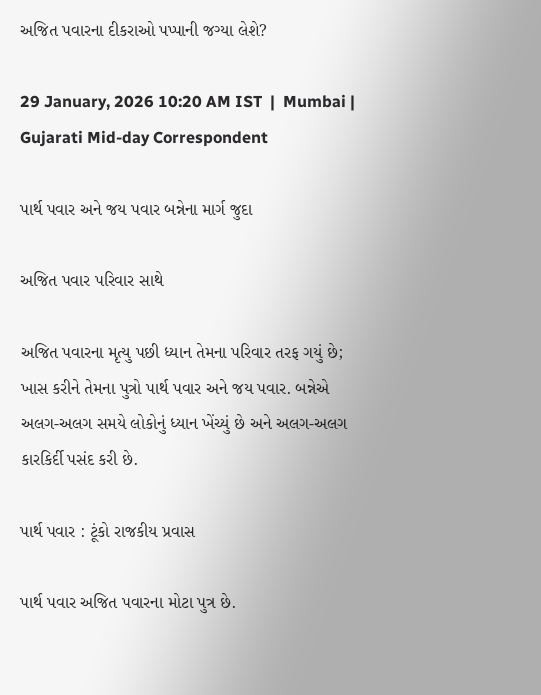અજિત પવારના દીકરાઓ પપ્પાની જગ્યા લેશે?

29 January, 2026 10:20 AM IST  |  Mumbai | Gujarati Mid-day Correspondent

પાર્થ પવાર અને જય પવાર બન્નેના માર્ગ જુદા

અજિત પવાર પરિવાર સાથે

અજિત પવારના મૃત્યુ પછી ધ્યાન તેમના પરિવાર તરફ ગયું છે; ખાસ કરીને તેમના પુત્રો પાર્થ પવાર અને જય પવાર. બન્નેએ અલગ-અલગ સમયે લોકોનું ધ્યાન ખેંચ્યું છે અને અલગ-અલગ કારકિર્દી પસંદ કરી છે.

પાર્થ પવાર : ટૂંકો રાજકીય પ્રવાસ

પાર્થ પવાર અજિત પવારના મોટા પુત્ર છે.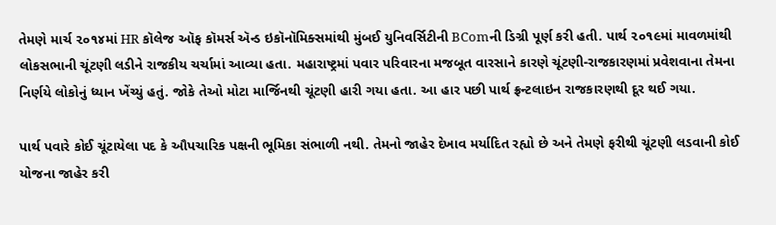તેમણે માર્ચ ૨૦૧૪માં HR કૉલેજ ઑફ કૉમર્સ ઍન્ડ ઇકૉનૉમિક્સમાંથી મુંબઈ યુનિવર્સિટીની BComની ડિગ્રી પૂર્ણ કરી હતી. પાર્થ ૨૦૧૯માં માવળમાંથી લોકસભાની ચૂંટણી લડીને રાજકીય ચર્ચામાં આવ્યા હતા. મહારાષ્ટ્રમાં પવાર પરિવારના મજબૂત વારસાને કારણે ચૂંટણી-રાજકારણમાં પ્રવેશવાના તેમના નિર્ણયે લોકોનું ધ્યાન ખેંચ્યું હતું. જોકે તેઓ મોટા માર્જિનથી ચૂંટણી હારી ગયા હતા. આ હાર પછી પાર્થ ફ્રન્ટલાઇન રાજકારણથી દૂર થઈ ગયા.

પાર્થ પવારે કોઈ ચૂંટાયેલા પદ કે ઔપચારિક પક્ષની ભૂમિકા સંભાળી નથી. તેમનો જાહેર દેખાવ મર્યાદિત રહ્યો છે અને તેમણે ફરીથી ચૂંટણી લડવાની કોઈ યોજના જાહેર કરી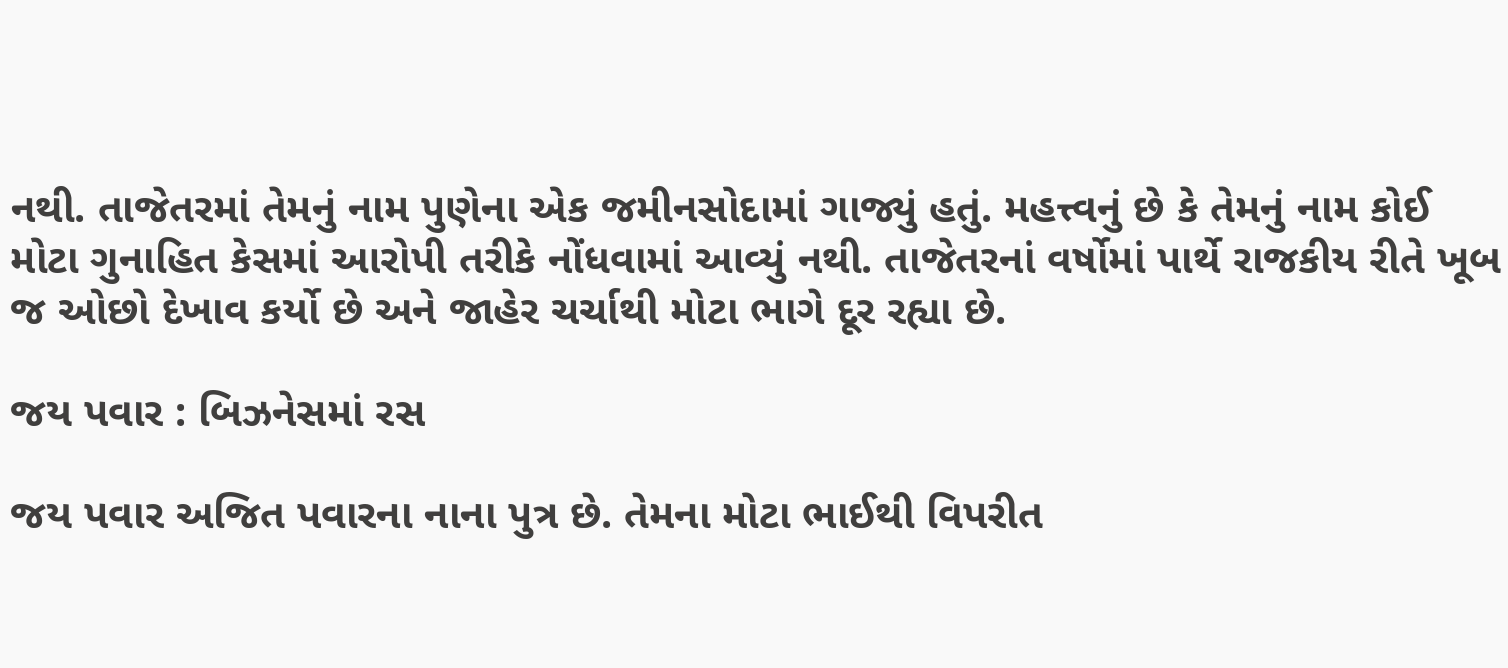નથી. તાજેતરમાં તેમનું નામ પુણેના એક જમીનસોદામાં ગાજ્યું હતું. મહત્ત્વનું છે કે તેમનું નામ કોઈ મોટા ગુનાહિત કેસમાં આરોપી તરીકે નોંધવામાં આવ્યું નથી. તાજેતરનાં વર્ષોમાં પાર્થે રાજકીય રીતે ખૂબ જ ઓછો દેખાવ કર્યો છે અને જાહેર ચર્ચાથી મોટા ભાગે દૂર રહ્યા છે.

જય પવાર : બિઝનેસમાં રસ

જય પવાર અજિત પવારના નાના પુત્ર છે. તેમના મોટા ભાઈથી વિપરીત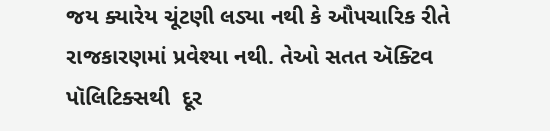જય ક્યારેય ચૂંટણી લડ્યા નથી કે ઔપચારિક રીતે રાજકારણમાં પ્રવેશ્યા નથી. તેઓ સતત ઍક્ટિવ પૉલિટિક્સથી  દૂર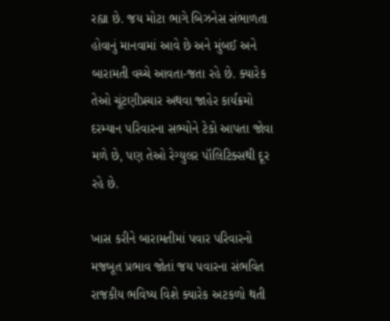રહ્યા છે. જય મોટા ભાગે બિઝનેસ સંભાળતા હોવાનું માનવામાં આવે છે અને મુંબઈ અને બારામતી વચ્ચે આવતા-જતા રહે છે. ક્યારેક તેઓ ચૂંટણીપ્રચાર અથવા જાહેર કાર્યક્રમો દરમ્યાન પરિવારના સભ્યોને ટેકો આપતા જોવા મળે છે, પણ તેઓ રેગ્યુલર પૉલિટિક્સથી દૂર રહે છે.

ખાસ કરીને બારામતીમાં પવાર પરિવારનો મજબૂત પ્રભાવ જોતાં જય પવારના સંભવિત રાજકીય ભવિષ્ય વિશે ક્યારેક અટકળો થતી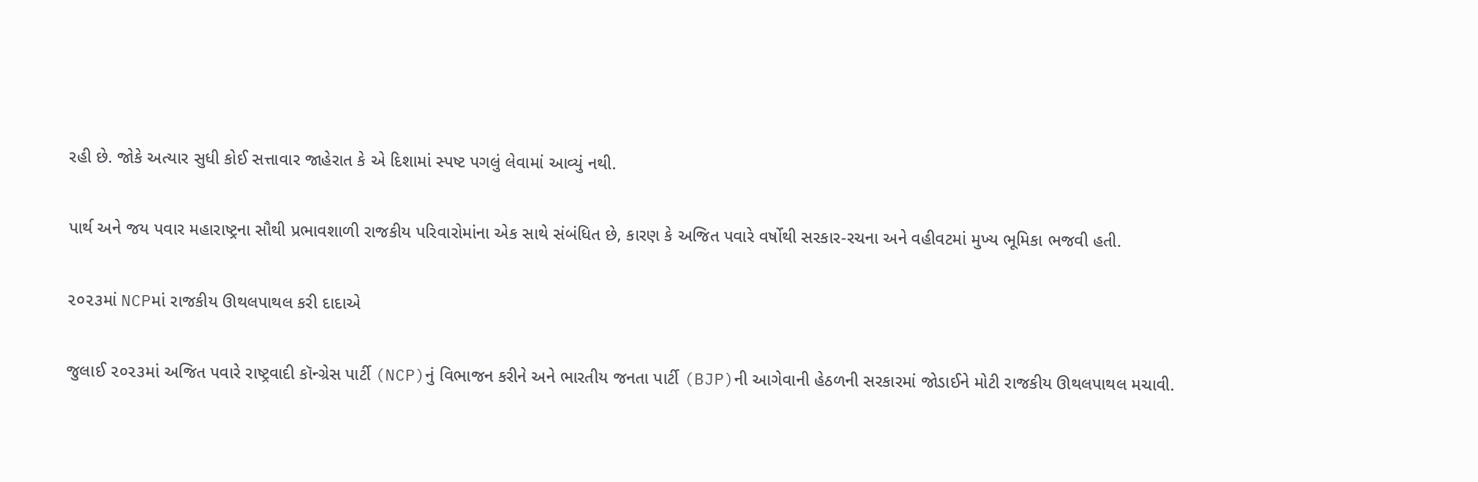રહી છે. જોકે અત્યાર સુધી કોઈ સત્તાવાર જાહેરાત કે એ દિશામાં સ્પષ્ટ પગલું લેવામાં આવ્યું નથી.

પાર્થ અને જય પવાર મહારાષ્ટ્રના સૌથી પ્રભાવશાળી રાજકીય પરિવારોમાંના એક સાથે સંબંધિત છે, કારણ કે અજિત પવારે વર્ષોથી સરકાર-રચના અને વહીવટમાં મુખ્ય ભૂમિકા ભજવી હતી.

૨૦૨૩માં NCPમાં રાજકીય ઊથલપાથલ કરી દાદાએ

જુલાઈ ૨૦૨૩માં અજિત પવારે રાષ્ટ્રવાદી કૉન્ગ્રેસ પાર્ટી (NCP)નું વિભાજન કરીને અને ભારતીય જનતા પાર્ટી (BJP)ની આગેવાની હેઠળની સરકારમાં જોડાઈને મોટી રાજકીય ઊથલપાથલ મચાવી.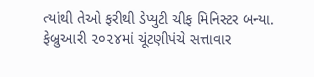ત્યાંથી તેઓ ફરીથી ડેપ્યુટી ચીફ મિનિસ્ટર બન્યા. ફેબ્રુઆરી ૨૦૨૪માં ચૂંટણીપંચે સત્તાવાર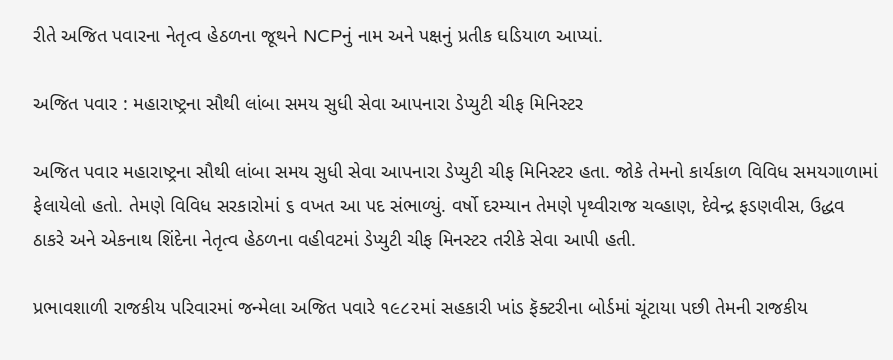રીતે અજિત પવારના નેતૃત્વ હેઠળના જૂથને NCPનું નામ અને પક્ષનું પ્રતીક ઘડિયાળ આપ્યાં.

અજિત પવાર : મહારાષ્ટ્રના સૌથી લાંબા સમય સુધી સેવા આપનારા ડેપ્યુટી ચીફ મિનિસ્ટર

અજિત પવાર મહારાષ્ટ્રના સૌથી લાંબા સમય સુધી સેવા આપનારા ડેપ્યુટી ચીફ મિનિસ્ટર હતા. જોકે તેમનો કાર્યકાળ વિવિધ સમયગાળામાં ફેલાયેલો હતો. તેમણે વિવિધ સરકારોમાં ૬ વખત આ પદ સંભાળ્યું. વર્ષો દરમ્યાન તેમણે પૃથ્વીરાજ ચવ્હાણ, દેવેન્દ્ર ફડણવીસ, ઉદ્ધવ ઠાકરે અને એકનાથ શિંદેના નેતૃત્વ હેઠળના વહીવટમાં ડેપ્યુટી ચીફ મિનસ્ટર તરીકે સેવા આપી હતી.

પ્રભાવશાળી રાજકીય પરિવારમાં જન્મેલા અજિત પવારે ૧૯૮૨માં સહકારી ખાંડ ફૅક્ટરીના બોર્ડમાં ચૂંટાયા પછી તેમની રાજકીય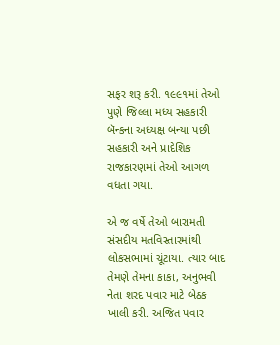સફર શરૂ કરી. ૧૯૯૧માં તેઓ પુણે જિલ્લા મધ્ય સહકારી બૅન્કના અધ્યક્ષ બન્યા પછી સહકારી અને પ્રાદેશિક રાજકારણમાં તેઓ આગળ વધતા ગયા.

એ જ વર્ષે તેઓ બારામતી સંસદીય મતવિસ્તારમાંથી લોકસભામાં ચૂંટાયા. ત્યાર બાદ તેમણે તેમના કાકા, અનુભવી નેતા શરદ પવાર માટે બેઠક ખાલી કરી. અજિત પવાર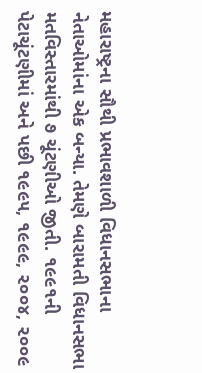મહારાષ્ટ્રના સૌથી પ્રભાવશાળી વિધાનસભાના નેતાઓમાંના એક બન્યા. તેમણે બારામતી વિધાનસભા મતવિસ્તારમાંથી ૭ ચૂંટણીઓ જીતી. ૧૯૯૧ની પેટાચૂંટણીમાં અને પછી ૧૯૯૫, ૧૯૯૯, ૨૦૦૪, ૨૦૦૯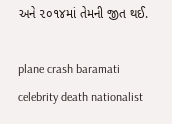અને ૨૦૧૪માં તેમની જીત થઈ.

plane crash baramati celebrity death nationalist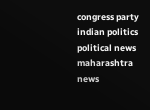congress party indian politics political news maharashtra news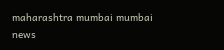maharashtra mumbai mumbai news